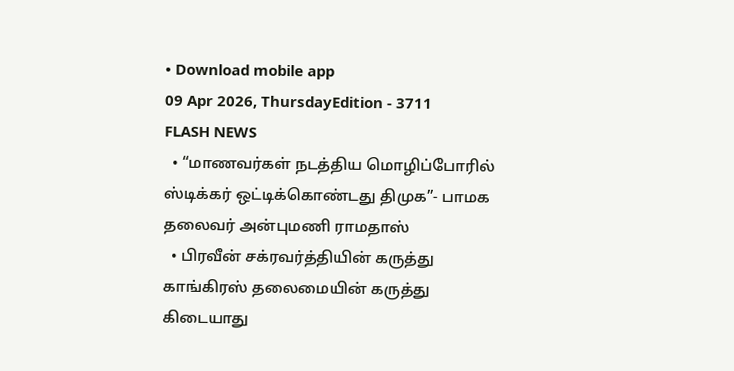• Download mobile app
09 Apr 2026, ThursdayEdition - 3711
FLASH NEWS
  • “மாணவர்கள் நடத்திய மொழிப்போரில் ஸ்டிக்கர் ஒட்டிக்கொண்டது திமுக”- பாமக தலைவர் அன்புமணி ராமதாஸ்
  • பிரவீன் சக்ரவர்த்தியின் கருத்து காங்கிரஸ் தலைமையின் கருத்து கிடையாது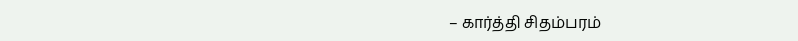– கார்த்தி சிதம்பரம்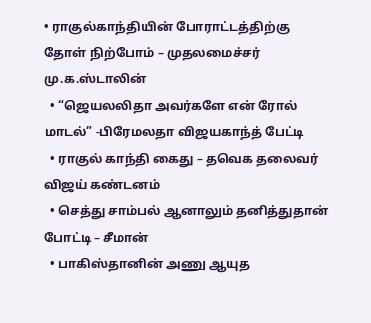• ராகுல்காந்தியின் போராட்டத்திற்கு தோள் நிற்போம் – முதலமைச்சர் மு.க.ஸ்டாலின்
  • “ஜெயலலிதா அவர்களே என் ரோல் மாடல்” -பிரேமலதா விஜயகாந்த் பேட்டி
  • ராகுல் காந்தி கைது – தவெக தலைவர் விஜய் கண்டனம்
  • செத்து சாம்பல் ஆனாலும் தனித்துதான் போட்டி – சீமான்
  • பாகிஸ்தானின் அணு ஆயுத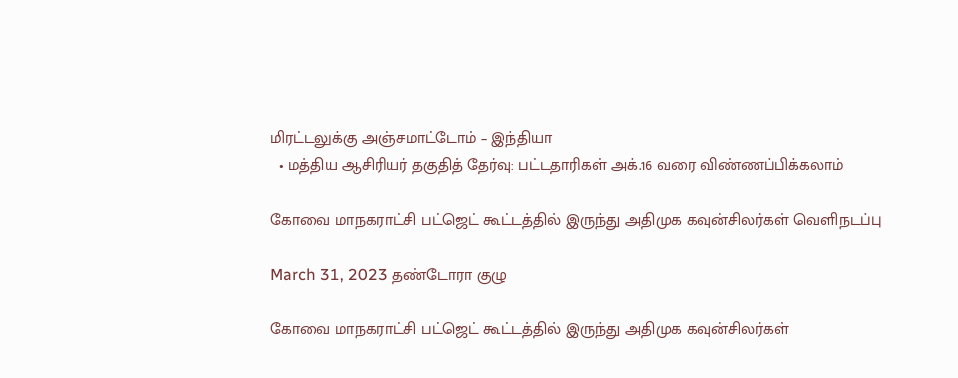மிரட்டலுக்கு அஞ்சமாட்டோம் – இந்தியா
  • மத்திய ஆசிரியர் தகுதித் தேர்வு: பட்டதாரிகள் அக்.16 வரை விண்ணப்பிக்கலாம்

கோவை மாநகராட்சி பட்ஜெட் கூட்டத்தில் இருந்து அதிமுக கவுன்சிலர்கள் வெளிநடப்பு

March 31, 2023 தண்டோரா குழு

கோவை மாநகராட்சி பட்ஜெட் கூட்டத்தில் இருந்து அதிமுக கவுன்சிலர்கள்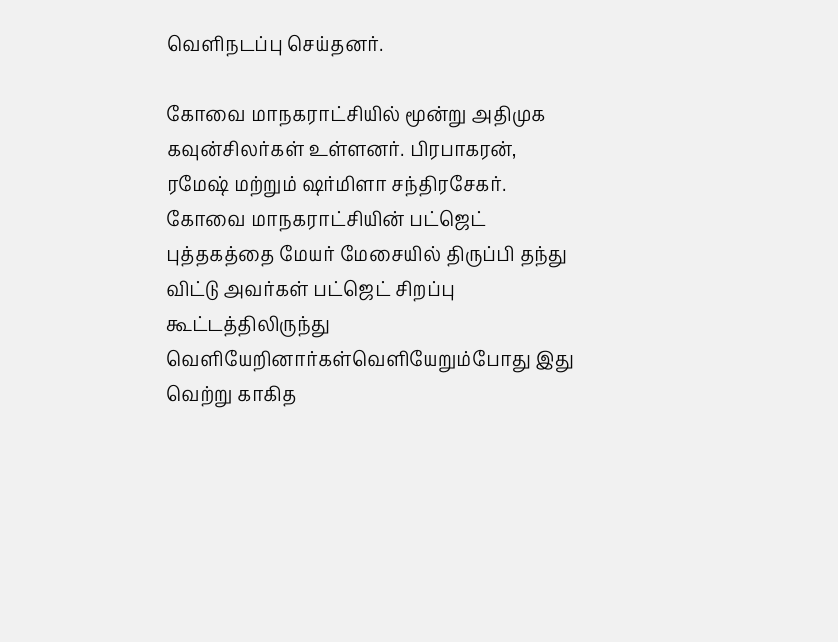வெளிநடப்பு செய்தனர்.

கோவை மாநகராட்சியில் மூன்று அதிமுக கவுன்சிலர்கள் உள்ளனர். பிரபாகரன், ரமேஷ் மற்றும் ஷர்மிளா சந்திரசேகர். கோவை மாநகராட்சியின் பட்ஜெட் புத்தகத்தை மேயர் மேசையில் திருப்பி தந்து விட்டு அவர்கள் பட்ஜெட் சிறப்பு கூட்டத்திலிருந்து வெளியேறினார்கள்வெளியேறும்போது இது வெற்று காகித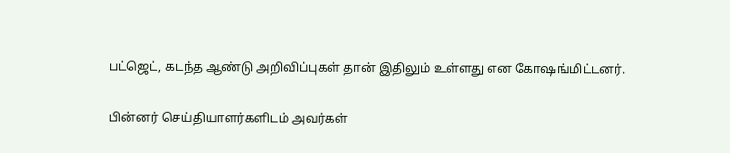பட்ஜெட், கடந்த ஆண்டு அறிவிப்புகள் தான் இதிலும் உள்ளது என கோஷங்மிட்டனர்.

பின்னர் செய்தியாளர்களிடம் அவர்கள்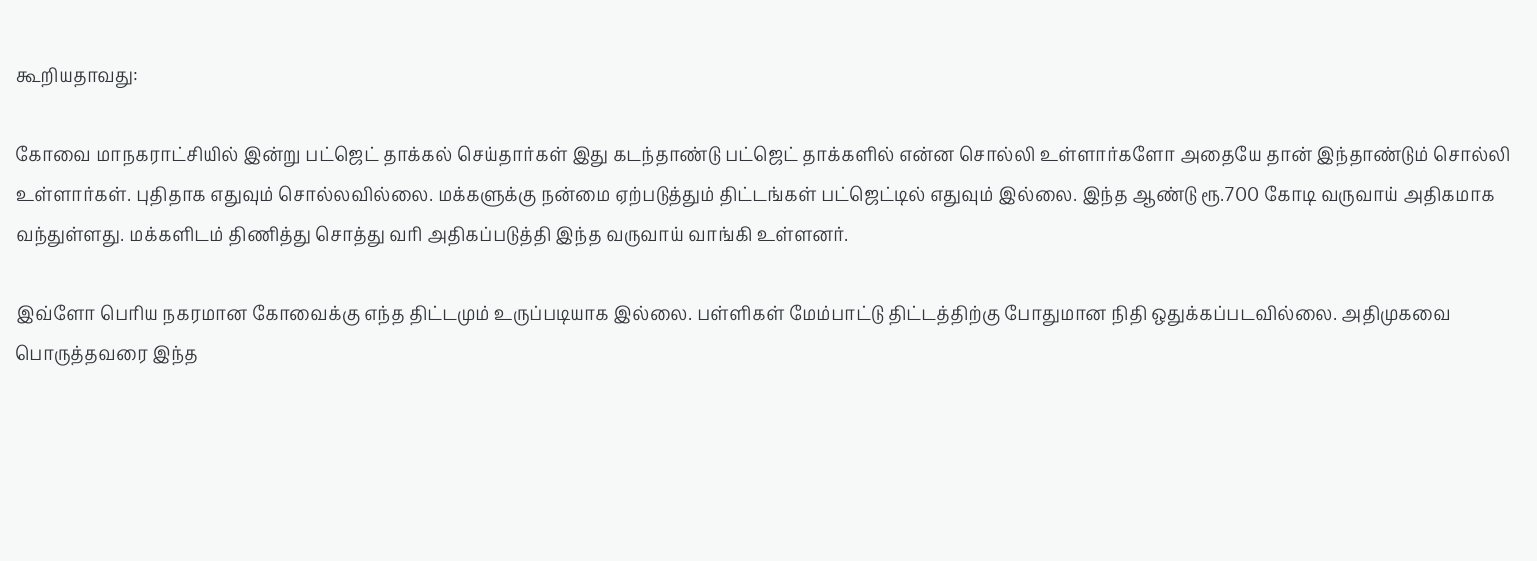கூறியதாவது:

கோவை மாநகராட்சியில் இன்று பட்ஜெட் தாக்கல் செய்தார்கள் இது கடந்தாண்டு பட்ஜெட் தாக்களில் என்ன சொல்லி உள்ளார்களோ அதையே தான் இந்தாண்டும் சொல்லி உள்ளார்கள். புதிதாக எதுவும் சொல்லவில்லை. மக்களுக்கு நன்மை ஏற்படுத்தும் திட்டங்கள் பட்ஜெட்டில் எதுவும் இல்லை. இந்த ஆண்டு ரூ.700 கோடி வருவாய் அதிகமாக வந்துள்ளது. மக்களிடம் திணித்து சொத்து வரி அதிகப்படுத்தி இந்த வருவாய் வாங்கி உள்ளனர்.

இவ்ளோ பெரிய நகரமான கோவைக்கு எந்த திட்டமும் உருப்படியாக இல்லை. பள்ளிகள் மேம்பாட்டு திட்டத்திற்கு போதுமான நிதி ஒதுக்கப்படவில்லை. அதிமுகவை பொருத்தவரை இந்த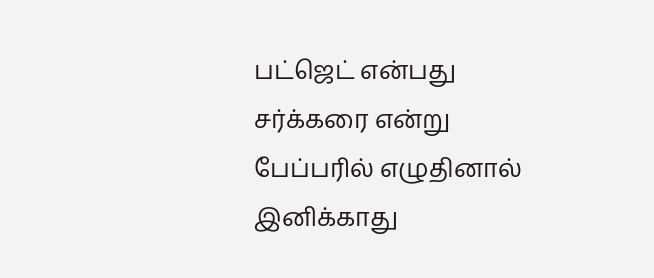பட்ஜெட் என்பது சர்க்கரை என்று பேப்பரில் எழுதினால் இனிக்காது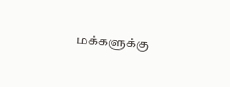மக்களுக்கு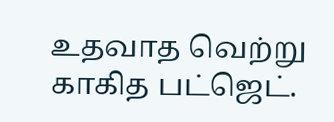உதவாத வெற்று காகித பட்ஜெட்.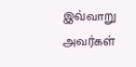இவ்வாறு அவர்கள்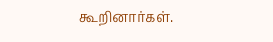கூறினார்கள்.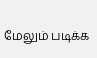மேலும் படிக்க